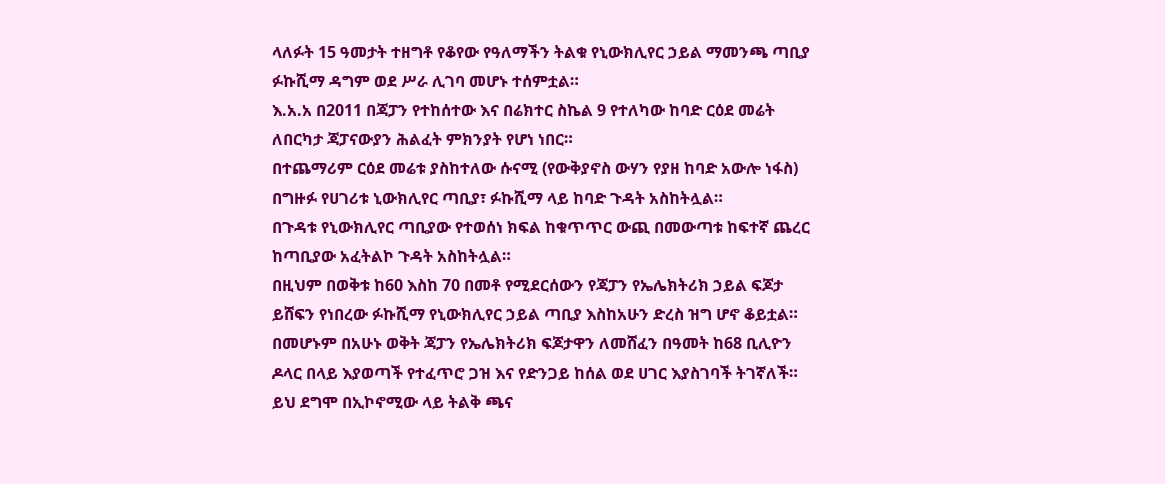ላለፉት 15 ዓመታት ተዘግቶ የቆየው የዓለማችን ትልቁ የኒውክሊየር ኃይል ማመንጫ ጣቢያ ፉኩሺማ ዳግም ወደ ሥራ ሊገባ መሆኑ ተሰምቷል።
እ.አ.አ በ2011 በጃፓን የተከሰተው እና በሬክተር ስኬል 9 የተለካው ከባድ ርዕደ መሬት ለበርካታ ጃፓናውያን ሕልፈት ምክንያት የሆነ ነበር።
በተጨማሪም ርዕደ መሬቱ ያስከተለው ሱናሚ (የውቅያኖስ ውሃን የያዘ ከባድ አውሎ ነፋስ) በግዙፉ የሀገሪቱ ኒውክሊየር ጣቢያ፣ ፉኩሺማ ላይ ከባድ ጉዳት አስከትሏል።
በጉዳቱ የኒውክሊየር ጣቢያው የተወሰነ ክፍል ከቁጥጥር ውጪ በመውጣቱ ከፍተኛ ጨረር ከጣቢያው አፈትልኮ ጉዳት አስከትሏል።
በዚህም በወቅቱ ከ60 እስከ 70 በመቶ የሚደርሰውን የጃፓን የኤሌክትሪክ ኃይል ፍጆታ ይሸፍን የነበረው ፉኩሺማ የኒውክሊየር ኃይል ጣቢያ እስከአሁን ድረስ ዝግ ሆኖ ቆይቷል።
በመሆኑም በአሁኑ ወቅት ጃፓን የኤሌክትሪክ ፍጆታዋን ለመሸፈን በዓመት ከ68 ቢሊዮን ዶላር በላይ እያወጣች የተፈጥሮ ጋዝ እና የድንጋይ ከሰል ወደ ሀገር እያስገባች ትገኛለች።
ይህ ደግሞ በኢኮኖሚው ላይ ትልቅ ጫና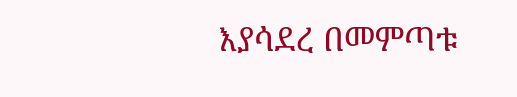እያሳደረ በመምጣቱ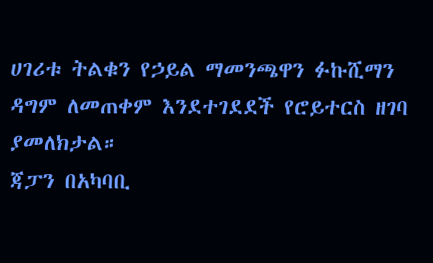ሀገሪቱ ትልቁን የኃይል ማመንጫዋን ፉኩሺማን ዳግም ለመጠቀም እንደተገደደች የሮይተርስ ዘገባ ያመለክታል።
ጃፓን በአካባቢ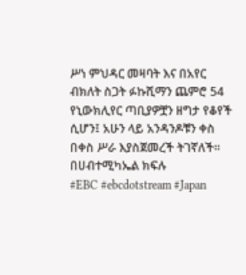ሥነ ምህዳር መዛባት እና በአየር ብክለት ስጋት ፉኩሺማን ጨምሮ 54 የኒውክሊየር ጣቢያዎቿን ዘግታ የቆየች ሲሆን፤ አሁን ላይ አንዳንዶቹን ቀስ በቀስ ሥራ እያስጀመረች ትገኛለች።
በሀብተሚካኤል ክፍሉ
#EBC #ebcdotstream #Japan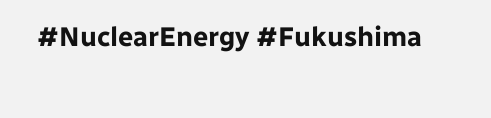#NuclearEnergy #Fukushima